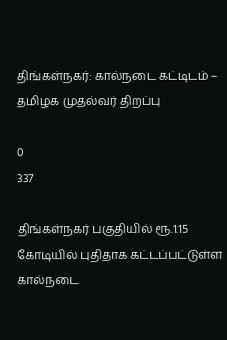திங்கள்நகர்: கால்நடை கட்டிடம் – தமிழக முதல்வர் திறப்பு

0
337

திங்கள்நகர் பகுதியில் ரூ.1.15 கோடியில் புதிதாக கட்டப்பட்டுள்ள கால்நடை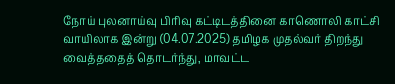நோய் புலனாய்வு பிரிவு கட்டிடத்தினை காணொலி காட்சி வாயிலாக இன்று (04.07.2025) தமிழக முதல்வர் திறந்து வைத்ததைத் தொடர்ந்து, மாவட்ட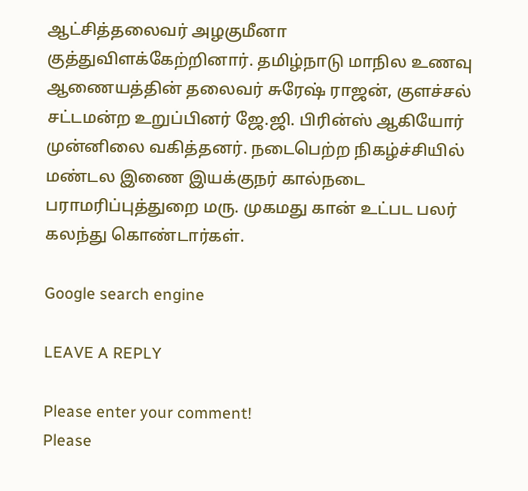ஆட்சித்தலைவர் அழகுமீனா குத்துவிளக்கேற்றினார். தமிழ்நாடு மாநில உணவு ஆணையத்தின் தலைவர் சுரேஷ் ராஜன், குளச்சல் சட்டமன்ற உறுப்பினர் ஜே.ஜி. பிரின்ஸ் ஆகியோர் முன்னிலை வகித்தனர். நடைபெற்ற நிகழ்ச்சியில் மண்டல இணை இயக்குநர் கால்நடை பராமரிப்புத்துறை மரு. முகமது கான் உட்பட பலர் கலந்து கொண்டார்கள்.

Google search engine

LEAVE A REPLY

Please enter your comment!
Please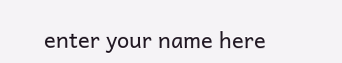enter your name here